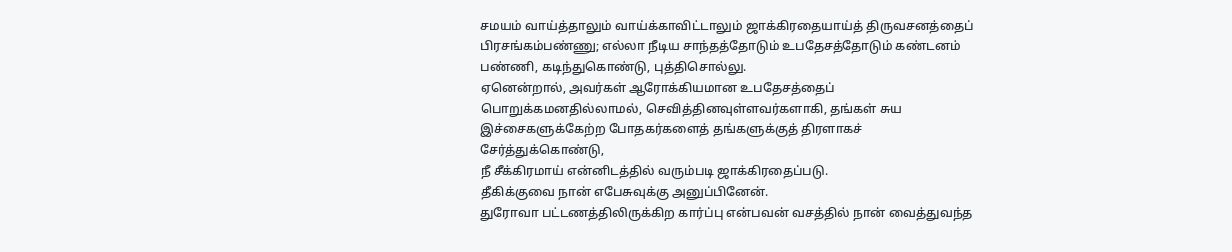சமயம் வாய்த்தாலும் வாய்க்காவிட்டாலும் ஜாக்கிரதையாய்த் திருவசனத்தைப் பிரசங்கம்பண்ணு; எல்லா நீடிய சாந்தத்தோடும் உபதேசத்தோடும் கண்டனம் பண்ணி, கடிந்துகொண்டு, புத்திசொல்லு.
ஏனென்றால், அவர்கள் ஆரோக்கியமான உபதேசத்தைப் பொறுக்கமனதில்லாமல், செவித்தினவுள்ளவர்களாகி, தங்கள் சுய இச்சைகளுக்கேற்ற போதகர்களைத் தங்களுக்குத் திரளாகச் சேர்த்துக்கொண்டு,
நீ சீக்கிரமாய் என்னிடத்தில் வரும்படி ஜாக்கிரதைப்படு.
தீகிக்குவை நான் எபேசுவுக்கு அனுப்பினேன்.
துரோவா பட்டணத்திலிருக்கிற கார்ப்பு என்பவன் வசத்தில் நான் வைத்துவந்த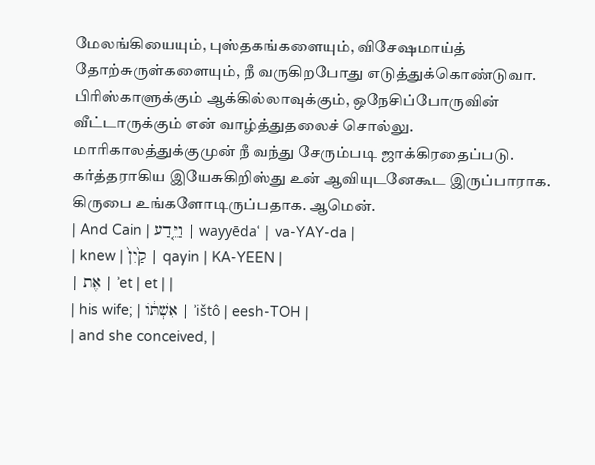மேலங்கியையும், புஸ்தகங்களையும், விசேஷமாய்த் தோற்சுருள்களையும், நீ வருகிறபோது எடுத்துக்கொண்டுவா.
பிரிஸ்காளுக்கும் ஆக்கில்லாவுக்கும், ஒநேசிப்போருவின் வீட்டாருக்கும் என் வாழ்த்துதலைச் சொல்லு.
மாரிகாலத்துக்குமுன் நீ வந்து சேரும்படி ஜாக்கிரதைப்படு.
கர்த்தராகிய இயேசுகிறிஸ்து உன் ஆவியுடனேகூட இருப்பாராக. கிருபை உங்களோடிருப்பதாக. ஆமென்.
| And Cain | וַיֵּ֤דַע | wayyēdaʿ | va-YAY-da |
| knew | קַ֙יִן֙ | qayin | KA-YEEN |
| אֶת | ʾet | et | |
| his wife; | אִשְׁתּ֔וֹ | ʾištô | eesh-TOH |
| and she conceived, |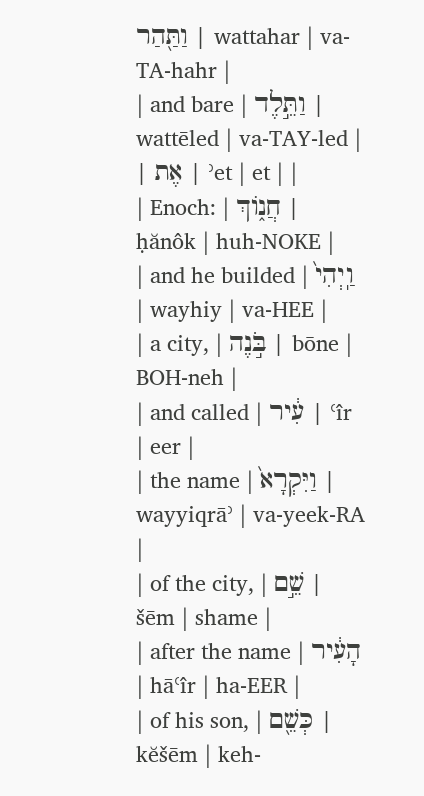וַתַּ֖הַר | wattahar | va-TA-hahr |
| and bare | וַתֵּ֣לֶד | wattēled | va-TAY-led |
| אֶת | ʾet | et | |
| Enoch: | חֲנ֑וֹךְ | ḥănôk | huh-NOKE |
| and he builded | וַֽיְהִי֙ | wayhiy | va-HEE |
| a city, | בֹּ֣נֶה | bōne | BOH-neh |
| and called | עִ֔יר | ʿîr | eer |
| the name | וַיִּקְרָא֙ | wayyiqrāʾ | va-yeek-RA |
| of the city, | שֵׁ֣ם | šēm | shame |
| after the name | הָעִ֔יר | hāʿîr | ha-EER |
| of his son, | כְּשֵׁ֖ם | kĕšēm | keh-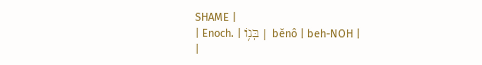SHAME |
| Enoch. | בְּנ֥וֹ | bĕnô | beh-NOH |
|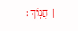חֲנֽוֹךְ׃ |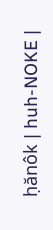ḥănôk | huh-NOKE |